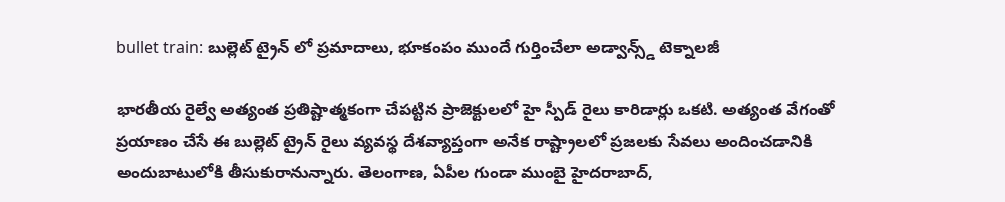bullet train: బుల్లెట్ ట్రైన్ లో ప్రమాదాలు, భూకంపం ముందే గుర్తించేలా అడ్వాన్స్డ్ టెక్నాలజీ

భారతీయ రైల్వే అత్యంత ప్రతిష్టాత్మకంగా చేపట్టిన ప్రాజెక్టులలో హై స్పీడ్ రైలు కారిడార్లు ఒకటి. అత్యంత వేగంతో ప్రయాణం చేసే ఈ బుల్లెట్ ట్రైన్ రైలు వ్యవస్థ దేశవ్యాప్తంగా అనేక రాష్ట్రాలలో ప్రజలకు సేవలు అందించడానికి అందుబాటులోకి తీసుకురానున్నారు. తెలంగాణ, ఏపీల గుండా ముంబై హైదరాబాద్,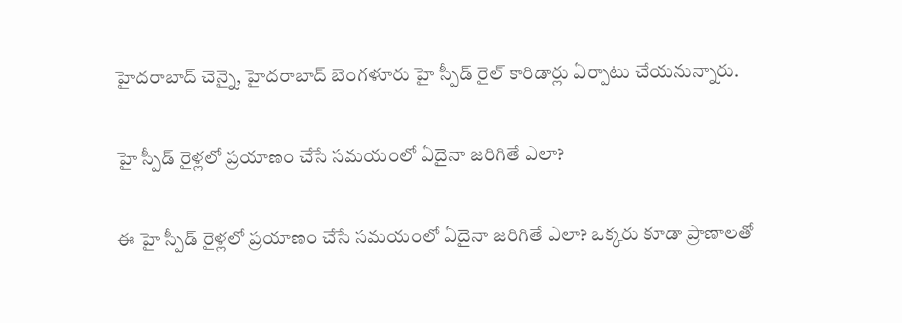హైదరాబాద్ చెన్నై, హైదరాబాద్ బెంగళూరు హై స్పీడ్ రైల్ కారిడార్లు ఏర్పాటు చేయనున్నారు.

హై స్పీడ్ రైళ్లలో ప్రయాణం చేసే సమయంలో ఏదైనా జరిగితే ఎలా?

ఈ హై స్పీడ్ రైళ్లలో ప్రయాణం చేసే సమయంలో ఏదైనా జరిగితే ఎలా? ఒక్కరు కూడా ప్రాణాలతో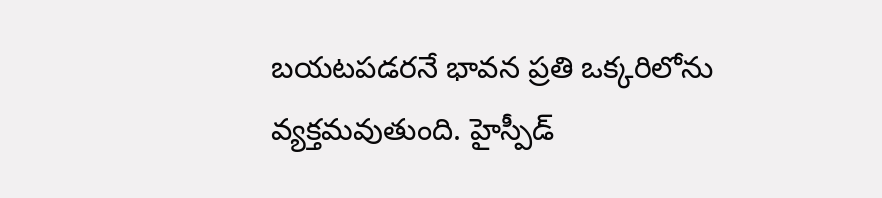బయటపడరనే భావన ప్రతి ఒక్కరిలోను వ్యక్తమవుతుంది. హైస్పీడ్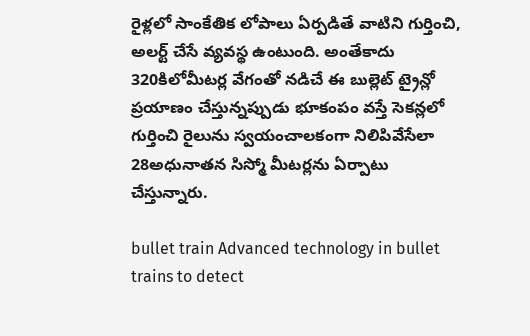రైళ్లలో సాంకేతిక లోపాలు ఏర్పడితే వాటిని గుర్తించి, అలర్ట్ చేసే వ్యవస్థ ఉంటుంది. అంతేకాదు 320కిలోమీటర్ల వేగంతో నడిచే ఈ బుల్లెట్ ట్రైన్లో ప్రయాణం చేస్తున్నప్పుడు భూకంపం వస్తే సెకన్లలో గుర్తించి రైలును స్వయంచాలకంగా నిలిపివేసేలా 28అధునాతన సిస్మో మీటర్లను ఏర్పాటు చేస్తున్నారు.

bullet train Advanced technology in bullet trains to detect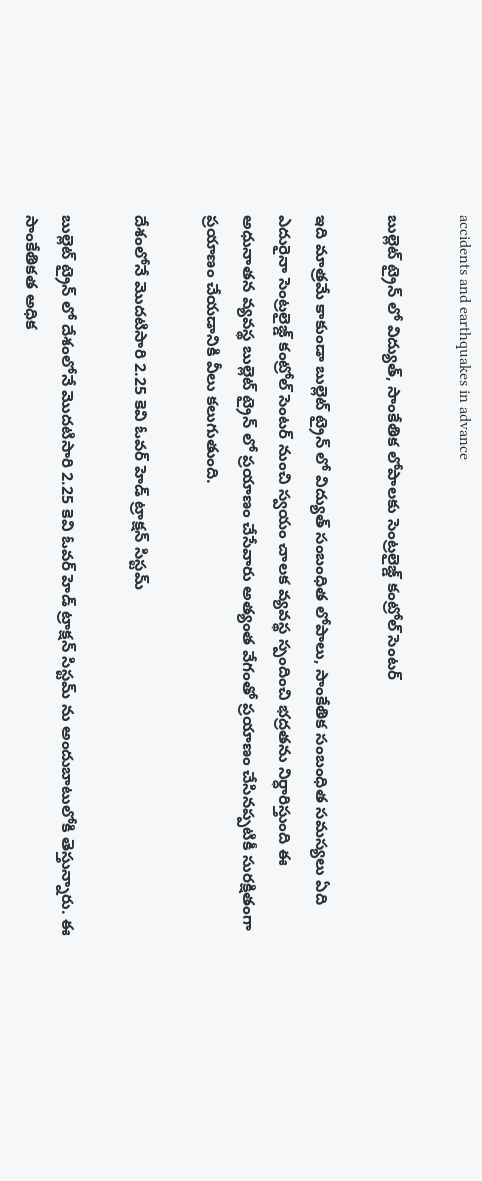accidents and earthquakes in advance

బుల్లెట్ ట్రైన్ లో విద్యుత్, సాంకేతిక లోపాలకు సెంట్రలైజ్డ్ కంట్రోల్ సెంటర్

ఇది మాత్రమే కాకుండా బుల్లెట్ ట్రైన్ లో విద్యుత్ సంబంధిత లోపాలు, సాంకేతిక సంబంధిత సమస్యలు ఏది ఎదురైనా సెంట్రలైజ్డ్ కంట్రోల్ సెంటర్ నుంచి స్వయం చాలక వ్యవస్థ స్పందించి భద్రతను నిర్ధారిస్తుంది ఈ అధునాతన వ్యవస్థ బుల్లెట్ ట్రైన్ లో ప్రయాణం చేసేవారు అత్యంత వేగంతో ప్రయాణం చేసినప్పటికీ సురక్షితంగా ప్రయాణం చేయడానికి వీలు కలుగుతుంది.

దేశంలోనే మొదటిసారి 2.25 కెవి ఓవర్ హెడ్ ట్రాక్షన్ సిస్టమ్

బుల్లెట్ ట్రైన్ లో దేశంలోనే మొదటిసారి 2.25 కెవి ఓవర్ హెడ్ ట్రాక్షన్ సిస్టమ్ ను అందుబాటులోకి తెస్తున్నారు. ఈ సాంకేతికత అధిక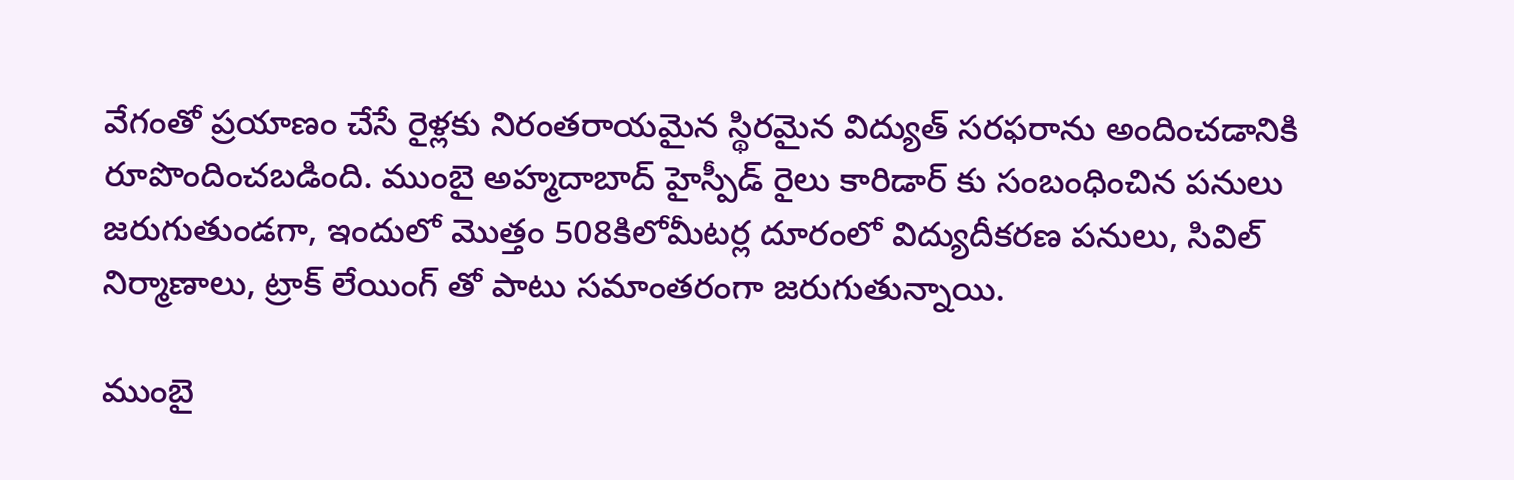వేగంతో ప్రయాణం చేసే రైళ్లకు నిరంతరాయమైన స్థిరమైన విద్యుత్ సరఫరాను అందించడానికి రూపొందించబడింది. ముంబై అహ్మదాబాద్ హైస్పీడ్ రైలు కారిడార్ కు సంబంధించిన పనులు జరుగుతుండగా, ఇందులో మొత్తం 508కిలోమీటర్ల దూరంలో విద్యుదీకరణ పనులు, సివిల్ నిర్మాణాలు, ట్రాక్ లేయింగ్ తో పాటు సమాంతరంగా జరుగుతున్నాయి.

ముంబై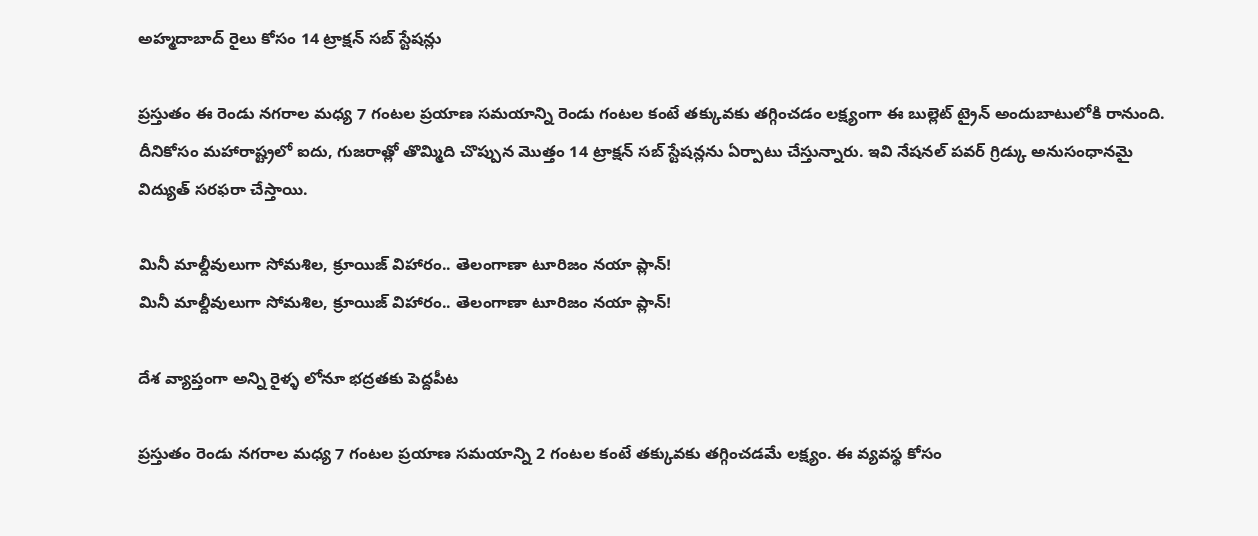అహ్మదాబాద్ రైలు కోసం 14 ట్రాక్షన్ సబ్ స్టేషన్లు

ప్రస్తుతం ఈ రెండు నగరాల మధ్య 7 గంటల ప్రయాణ సమయాన్ని రెండు గంటల కంటే తక్కువకు తగ్గించడం లక్ష్యంగా ఈ బుల్లెట్ ట్రైన్ అందుబాటులోకి రానుంది. దీనికోసం మహారాష్ట్రలో ఐదు, గుజరాత్లో తొమ్మిది చొప్పున మొత్తం 14 ట్రాక్షన్ సబ్ స్టేషన్లను ఏర్పాటు చేస్తున్నారు. ఇవి నేషనల్ పవర్ గ్రిడ్కు అనుసంధానమై విద్యుత్ సరఫరా చేస్తాయి.

మినీ మాల్దీవులుగా సోమశిల, క్రూయిజ్ విహారం.. తెలంగాణా టూరిజం నయా ప్లాన్!
మినీ మాల్దీవులుగా సోమశిల, క్రూయిజ్ విహారం.. తెలంగాణా టూరిజం నయా ప్లాన్!

దేశ వ్యాప్తంగా అన్ని రైళ్ళ లోనూ భద్రతకు పెద్దపీట

ప్రస్తుతం రెండు నగరాల మధ్య 7 గంటల ప్రయాణ సమయాన్ని 2 గంటల కంటే తక్కువకు తగ్గించడమే లక్ష్యం. ఈ వ్యవస్థ కోసం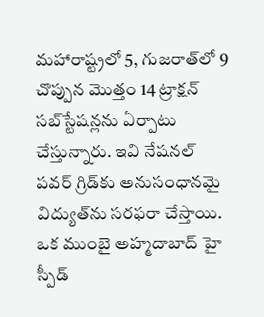మహారాష్ట్రలో 5, గుజరాత్‌లో 9 చొప్పున మొత్తం 14 ట్రాక్షన్ సబ్‌స్టేషన్లను ఏర్పాటు చేస్తున్నారు. ఇవి నేషనల్ పవర్ గ్రిడ్‌కు అనుసంధానమై విద్యుత్‌ను సరఫరా చేస్తాయి. ఒక ముంబై అహ్మదాబాద్ హై స్పీడ్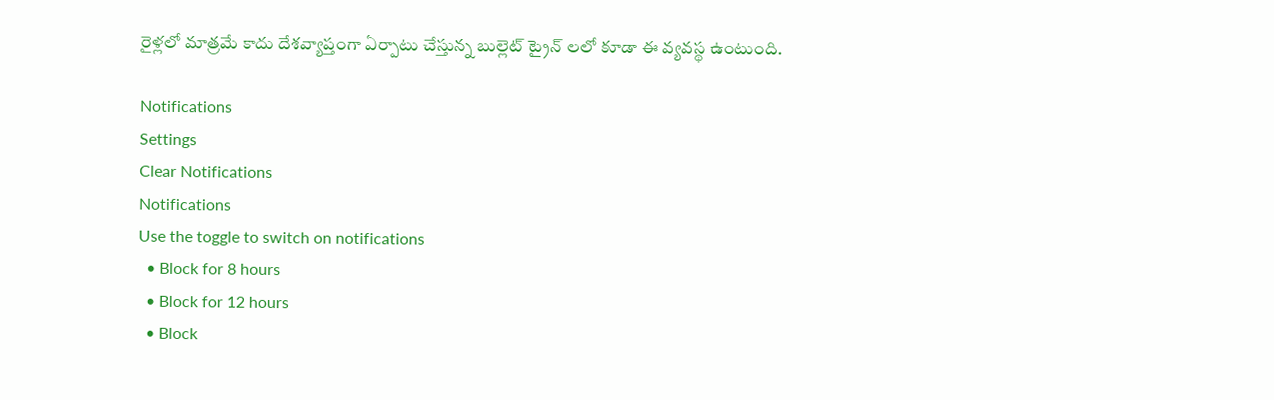రైళ్లలో మాత్రమే కాదు దేశవ్యాప్తంగా ఏర్పాటు చేస్తున్న బుల్లెట్ ట్రైన్ లలో కూడా ఈ వ్యవస్థ ఉంటుంది.

Notifications
Settings
Clear Notifications
Notifications
Use the toggle to switch on notifications
  • Block for 8 hours
  • Block for 12 hours
  • Block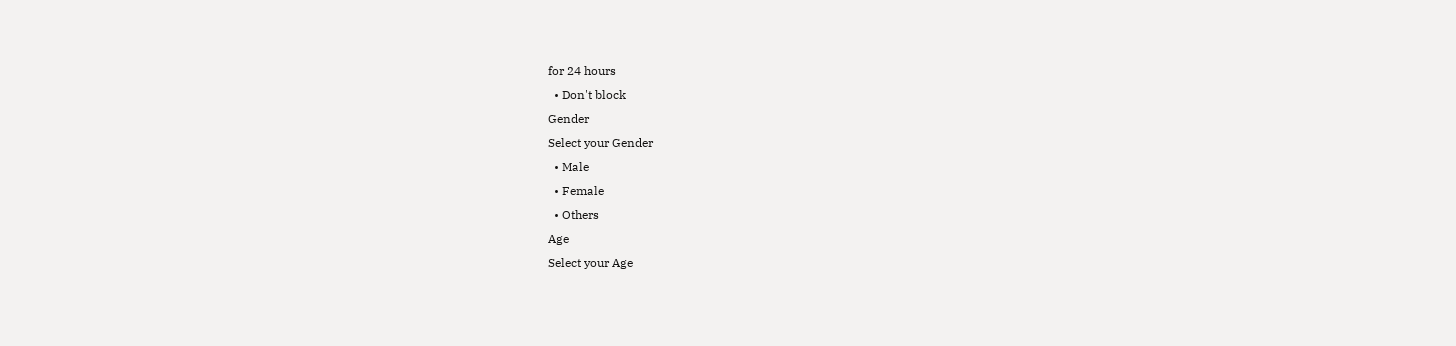for 24 hours
  • Don't block
Gender
Select your Gender
  • Male
  • Female
  • Others
Age
Select your Age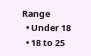Range
  • Under 18
  • 18 to 25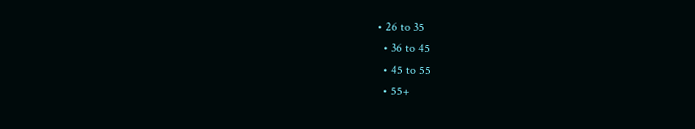• 26 to 35
  • 36 to 45
  • 45 to 55
  • 55+